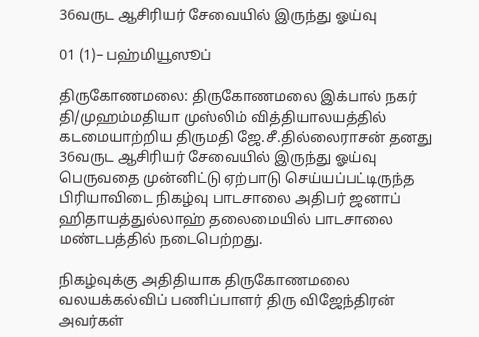36வருட ஆசிரியர் சேவையில் இருந்து ஓய்வு

01 (1)– பஹ்மியூஸூப்

திருகோணமலை: திருகோணமலை இக்பால் நகர் தி/முஹம்மதியா முஸ்லிம் வித்தியாலயத்தில் கடமையாற்றிய திருமதி ஜே.சீ.தில்லைராசன் தனது 36வருட ஆசிரியர் சேவையில் இருந்து ஓய்வு பெருவதை முன்னிட்டு ஏற்பாடு செய்யப்பட்டிருந்த பிரியாவிடை நிகழ்வு பாடசாலை அதிபர் ஜனாப் ஹிதாயத்துல்லாஹ் தலைமையில் பாடசாலை மண்டபத்தில் நடைபெற்றது.

நிகழ்வுக்கு அதிதியாக திருகோணமலை வலயக்கல்விப் பணிப்பாளர் திரு விஜேந்திரன் அவர்கள்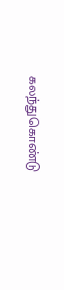கலந்துகொண்டு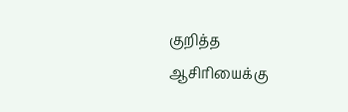குறித்த ஆசிரியைக்கு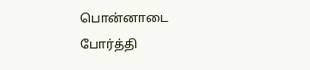பொன்னாடை போர்த்தி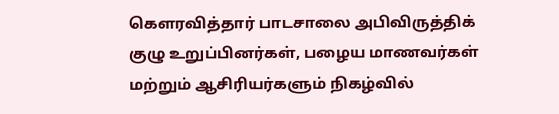கௌரவித்தார் பாடசாலை அபிவிருத்திக் குழு உறுப்பினர்கள், பழைய மாணவர்கள் மற்றும் ஆசிரியர்களும் நிகழ்வில்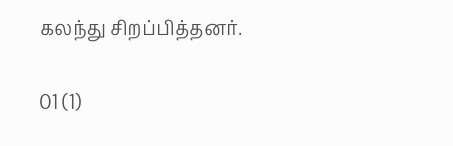கலந்து சிறப்பித்தனர்.

01 (1)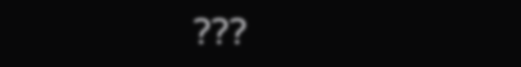???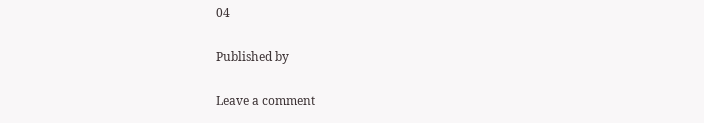04

Published by

Leave a comment